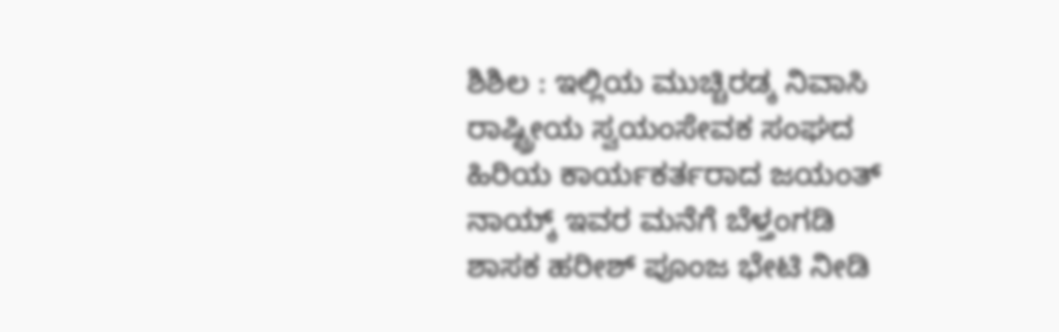ಶಿಶಿಲ : ಇಲ್ಲಿಯ ಮುಚ್ಚಿರಡ್ಕ ನಿವಾಸಿ ರಾಷ್ಟ್ರೀಯ ಸ್ವಯಂಸೇವಕ ಸಂಘದ ಹಿರಿಯ ಕಾರ್ಯಕರ್ತರಾದ ಜಯಂತ್ ನಾಯ್ಕ್ ಇವರ ಮನೆಗೆ ಬೆಳ್ತಂಗಡಿ ಶಾಸಕ ಹರೀಶ್ ಪೂಂಜ ಭೇಟಿ ನೀಡಿ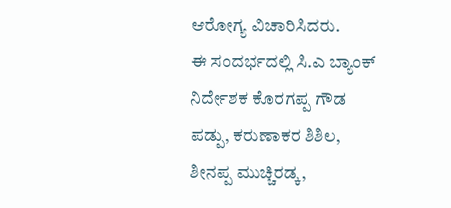ಆರೋಗ್ಯ ವಿಚಾರಿಸಿದರು.
ಈ ಸಂದರ್ಭದಲ್ಲಿ ಸಿ.ಎ ಬ್ಯಾಂಕ್ ನಿರ್ದೇಶಕ ಕೊರಗಪ್ಪ ಗೌಡ ಪಡ್ಪು, ಕರುಣಾಕರ ಶಿಶಿಲ, ಶೀನಪ್ಪ ಮುಚ್ಚಿರಡ್ಕ,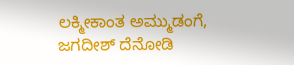ಲಕ್ಮೀಕಾಂತ ಅಮ್ಮುಡಂಗೆ, ಜಗದೀಶ್ ದೆನೋಡಿ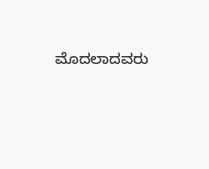ಮೊದಲಾದವರು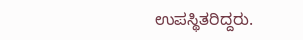ಉಪಸ್ಥಿತರಿದ್ದರು.